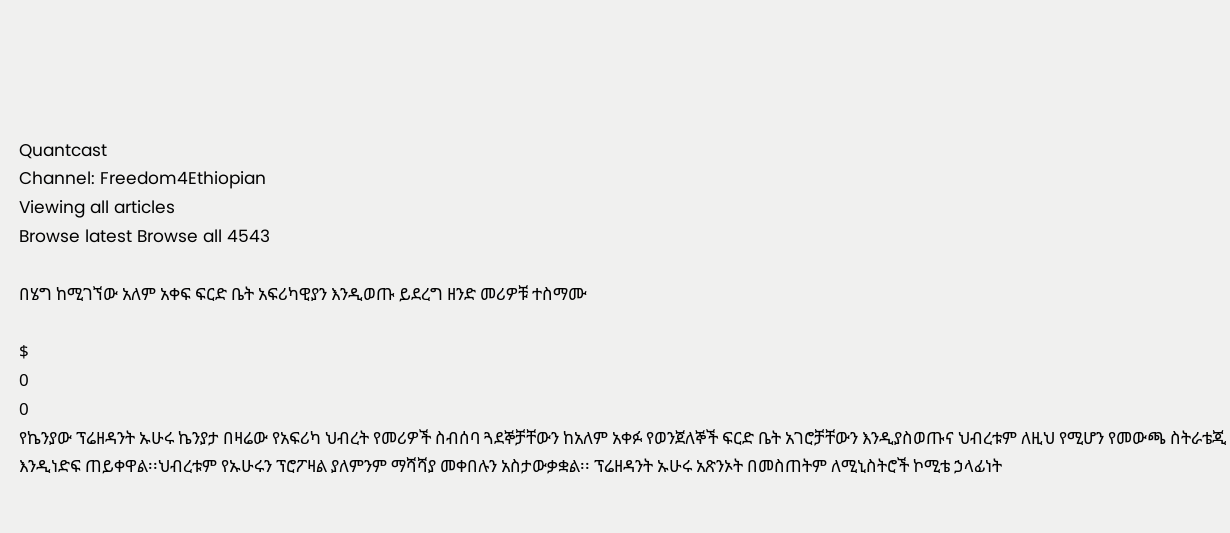Quantcast
Channel: Freedom4Ethiopian
Viewing all articles
Browse latest Browse all 4543

በሄግ ከሚገኘው አለም አቀፍ ፍርድ ቤት አፍሪካዊያን እንዲወጡ ይደረግ ዘንድ መሪዎቹ ተስማሙ

$
0
0
የኬንያው ፕሬዘዳንት ኡሁሩ ኬንያታ በዛሬው የአፍሪካ ህብረት የመሪዎች ስብሰባ ጓደኞቻቸውን ከአለም አቀፉ የወንጀለኞች ፍርድ ቤት አገሮቻቸውን እንዲያስወጡና ህብረቱም ለዚህ የሚሆን የመውጫ ስትራቴጂ እንዲነድፍ ጠይቀዋል፡፡ህብረቱም የኡሁሩን ፕሮፖዛል ያለምንም ማሻሻያ መቀበሉን አስታውቃቋል፡፡ ፕሬዘዳንት ኡሁሩ አጽንኦት በመስጠትም ለሚኒስትሮች ኮሚቴ ኃላፊነት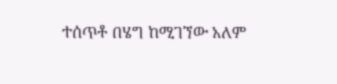ተሰጥቶ በሄግ ከሚገኘው አለም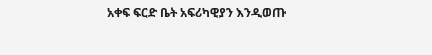አቀፍ ፍርድ ቤት አፍሪካዊያን እንዲወጡ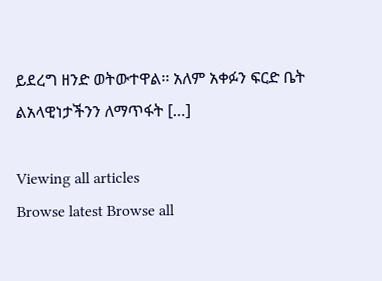ይደረግ ዘንድ ወትውተዋል፡፡ አለም አቀፉን ፍርድ ቤት ልአላዊነታችንን ለማጥፋት […]

Viewing all articles
Browse latest Browse all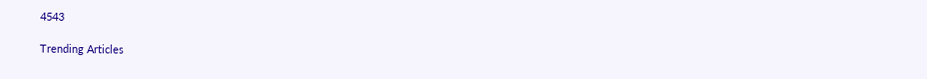4543

Trending Articles